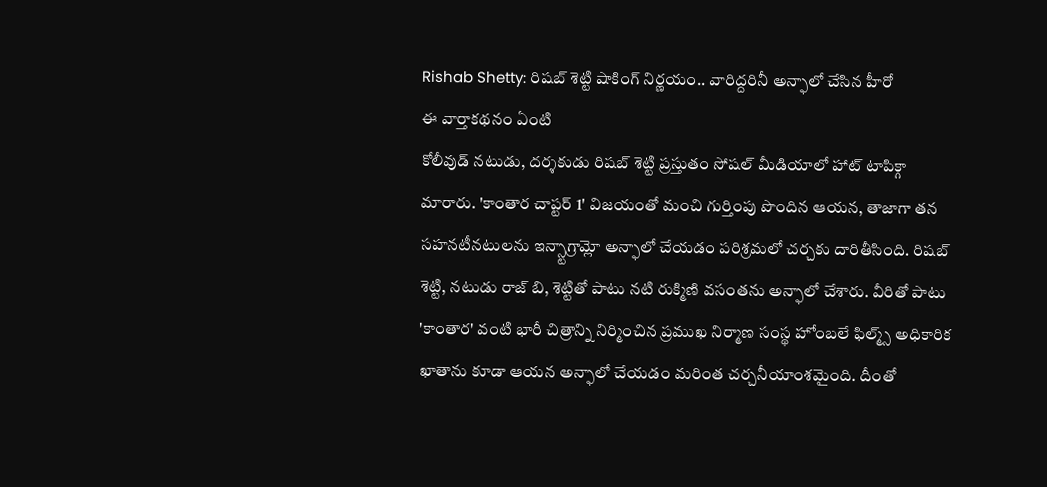Rishab Shetty: రిషబ్ శెట్టి షాకింగ్ నిర్ణయం.. వారిద్దరినీ అన్ఫాలో చేసిన హీరో
ఈ వార్తాకథనం ఏంటి
కోలీవుడ్ నటుడు, దర్శకుడు రిషబ్ శెట్టి ప్రస్తుతం సోషల్ మీడియాలో హాట్ టాపిక్గా మారారు. 'కాంతార చాప్టర్ 1' విజయంతో మంచి గుర్తింపు పొందిన ఆయన, తాజాగా తన సహనటీనటులను ఇన్స్టాగ్రామ్లో అన్ఫాలో చేయడం పరిశ్రమలో చర్చకు దారితీసింది. రిషబ్ శెట్టి, నటుడు రాజ్ బి, శెట్టితో పాటు నటి రుక్మిణి వసంతను అన్ఫాలో చేశారు. వీరితో పాటు 'కాంతార' వంటి భారీ చిత్రాన్ని నిర్మించిన ప్రముఖ నిర్మాణ సంస్థ హోంబలే ఫిల్మ్స్ అధికారిక ఖాతాను కూడా ఆయన అన్ఫాలో చేయడం మరింత చర్చనీయాంశమైంది. దీంతో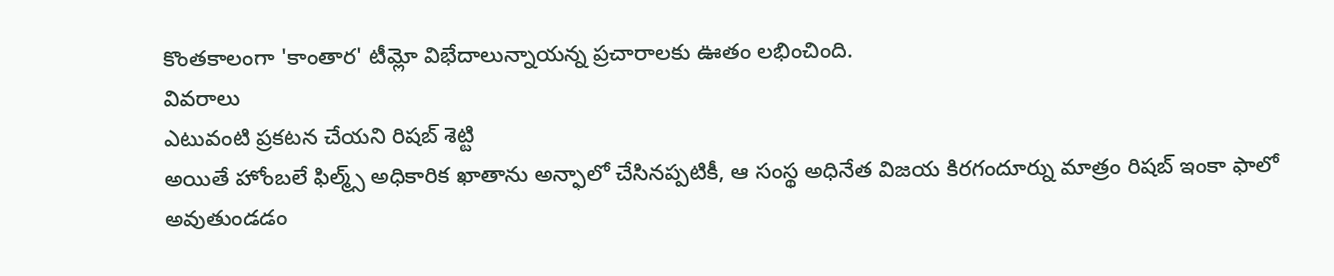కొంతకాలంగా 'కాంతార' టీమ్లో విభేదాలున్నాయన్న ప్రచారాలకు ఊతం లభించింది.
వివరాలు
ఎటువంటి ప్రకటన చేయని రిషబ్ శెట్టి
అయితే హోంబలే ఫిల్మ్స్ అధికారిక ఖాతాను అన్ఫాలో చేసినప్పటికీ, ఆ సంస్థ అధినేత విజయ కిరగందూర్ను మాత్రం రిషబ్ ఇంకా ఫాలో అవుతుండడం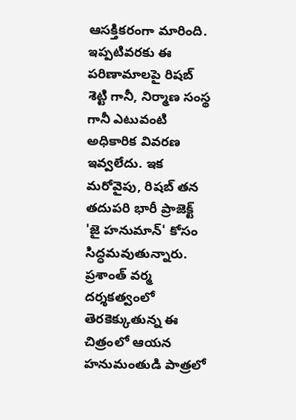ఆసక్తికరంగా మారింది. ఇప్పటివరకు ఈ పరిణామాలపై రిషబ్ శెట్టి గానీ, నిర్మాణ సంస్థ గానీ ఎటువంటి అధికారిక వివరణ ఇవ్వలేదు. ఇక మరోవైపు, రిషబ్ తన తదుపరి భారీ ప్రాజెక్ట్ 'జై హనుమాన్' కోసం సిద్ధమవుతున్నారు. ప్రశాంత్ వర్మ దర్శకత్వంలో తెరకెక్కుతున్న ఈ చిత్రంలో ఆయన హనుమంతుడి పాత్రలో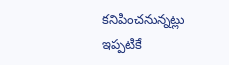కనిపించనున్నట్లు ఇప్పటికే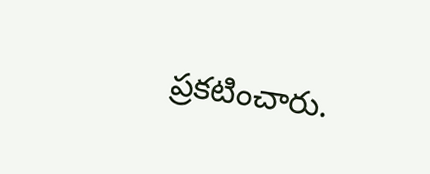ప్రకటించారు.